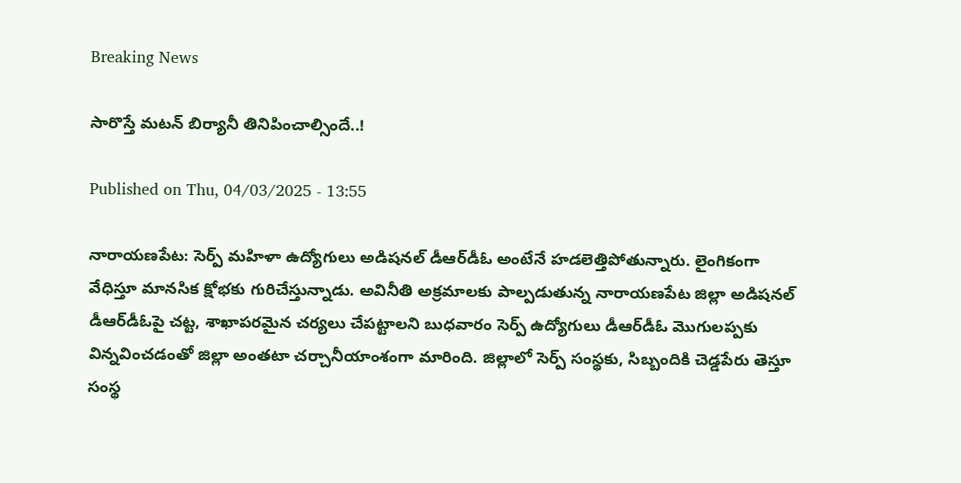Breaking News

సారొస్తే మటన్‌ బిర్యానీ తినిపించాల్సిందే..!

Published on Thu, 04/03/2025 - 13:55

నారాయణపేట: సెర్ప్‌ మహిళా ఉద్యోగులు అడిషనల్‌ డీఆర్‌డీఓ అంటేనే హడలెత్తిపోతున్నారు. లైంగికంగా వేధిస్తూ మానసిక క్షోభకు గురిచేస్తున్నాడు. అవినీతి అక్రమాలకు పాల్పడుతున్న నారాయణపేట జిల్లా అడిషనల్‌ డీఆర్‌డీఓపై చట్ట, శాఖాపరమైన చర్యలు చేపట్టాలని బుధవారం సెర్ప్‌ ఉద్యోగులు డీఆర్‌డీఓ మొగులప్పకు విన్నవించడంతో జిల్లా అంతటా చర్చానీయాంశంగా మారింది. జిల్లాలో సెర్ప్‌ సంస్థకు, సిబ్బందికి చెడ్డపేరు తెస్తూ సంస్థ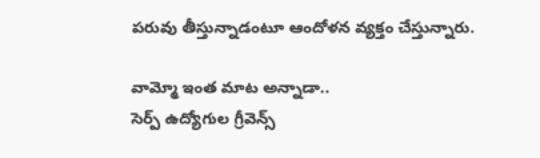పరువు తీస్తున్నాడంటూ ఆందోళన వ్యక్తం చేస్తున్నారు.

వామ్మో ఇంత మాట అన్నాడా..
సెర్ప్‌ ఉద్యోగుల గ్రీవెన్స్‌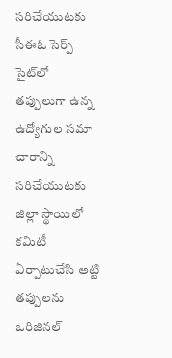సరిచేయుటకు సీఈఓ సెర్ప్‌ సైట్‌లో తప్పులుగా ఉన్న ఉద్యోగుల సమా చారాన్ని సరిచేయుటకు జిల్లా స్థాయిలో కమిటీ ఏర్పాటుచేసి అట్టి తప్పులను ఒరిజినల్‌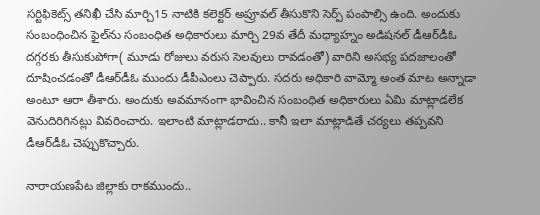సర్టిఫికెట్స్‌ తనిఖీ చేసి మార్చి15 నాటికి కలెక్టర్‌ అప్రూవల్‌ తీసుకొని సెర్ప్‌ పంపాల్సి ఉంది. అందుకు సంబంధించిన ఫైల్‌ను సంబంధిత అధికారులు మార్చి 29వ తేదీ మధ్యాహ్నం అడిషనల్‌ డీఆర్‌డీఓ దగ్గరకు తీసుకుపోగా( మూడు రోజులు వరుస సెలవులు రావడంతో) వారిని అసభ్య పదజాలంతో దూషించడంతో డీఆర్‌డీఓ ముందు డీపీఎంలు చెప్పారు. సదరు అధికారి వామ్మో అంత మాట అన్నాడా అంటూ ఆరా తీశారు. అందుకు అవమానంగా భావించిన సంబంధిత అధికారులు ఏమి మాట్లాడలేక వెనుదిరిగినట్లు వివరించారు. ఇలాంటి మాట్లాడరాదు.. కానీ ఇలా మాట్లాడితే చర్యలు తప్పవని డీఆర్‌డీఓ చెప్పుకొచ్చారు.

నారాయణపేట జిల్లాకు రాకముందు..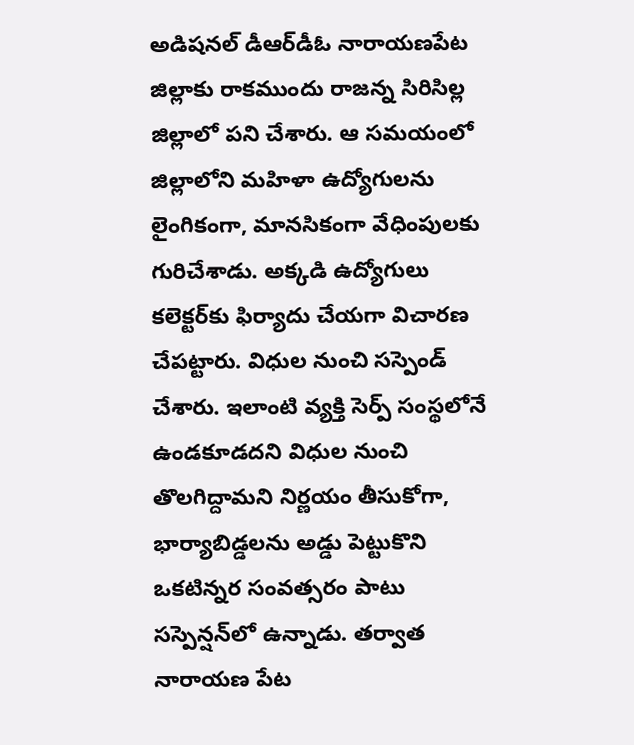అడిషనల్‌ డీఆర్‌డీఓ నారాయణపేట జిల్లాకు రాకముందు రాజన్న సిరిసిల్ల జిల్లాలో పని చేశారు. ఆ సమయంలో జిల్లాలోని మహిళా ఉద్యోగులను లైంగికంగా, మానసికంగా వేధింపులకు గురిచేశాడు. అక్కడి ఉద్యోగులు కలెక్టర్‌కు ఫిర్యాదు చేయగా విచారణ చేపట్టారు. విధుల నుంచి సస్పెండ్‌ చేశారు. ఇలాంటి వ్యక్తి సెర్ప్‌ సంస్థలోనే ఉండకూడదని విధుల నుంచి తొలగిద్దామని నిర్ణయం తీసుకోగా, భార్యాబిడ్డలను అడ్డు పెట్టుకొని ఒకటిన్నర సంవత్సరం పాటు సస్పెన్షన్‌లో ఉన్నాడు. తర్వాత నారాయణ పేట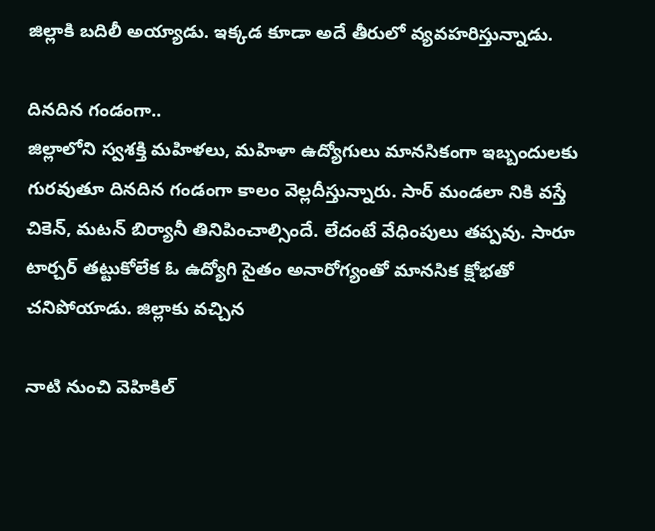జిల్లాకి బదిలీ అయ్యాడు. ఇక్కడ కూడా అదే తీరులో వ్యవహరిస్తున్నాడు.

దినదిన గండంగా..
జిల్లాలోని స్వశక్తి మహిళలు, మహిళా ఉద్యోగులు మానసికంగా ఇబ్బందులకు గురవుతూ దినదిన గండంగా కాలం వెల్లదీస్తున్నారు. సార్ మండలా నికి వస్తే చికెన్, మటన్ బిర్యానీ తినిపించాల్సిందే. లేదంటే వేధింపులు తప్పవు. సారూ టార్చర్ తట్టుకోలేక ఓ ఉద్యోగి సైతం అనారోగ్యంతో మానసిక క్షోభతో చనిపోయాడు. జిల్లాకు వచ్చిన

నాటి నుంచి వెహికిల్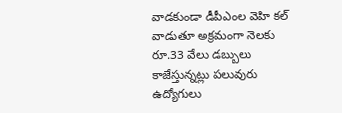వాడకుండా డీపీఎంల వెహి కల్ వాడుతూ అక్రమంగా నెలకు రూ.33 వేలు డబ్బులు కాజేస్తున్నట్లు పలువురు ఉద్యోగులు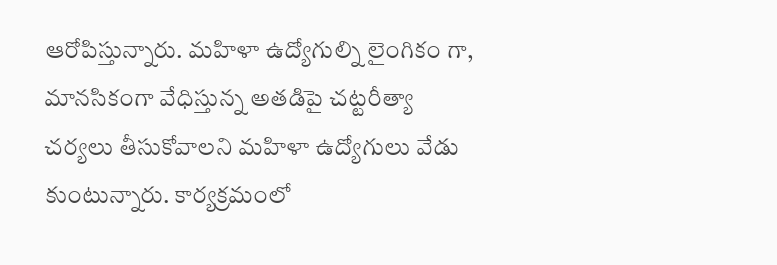ఆరోపిస్తున్నారు. మహిళా ఉద్యోగుల్ని లైంగికం గా, మానసికంగా వేధిస్తున్న అతడిపై చట్టరీత్యా
చర్యలు తీసుకోవాలని మహిళా ఉద్యోగులు వేడు కుంటున్నారు. కార్యక్రమంలో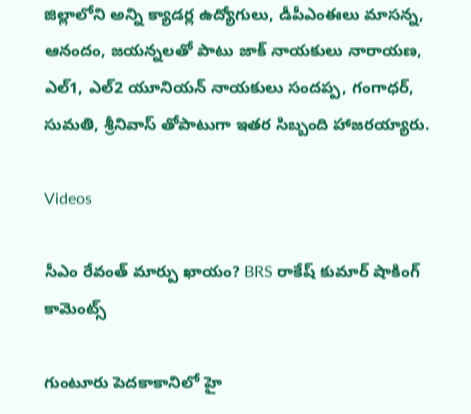జిల్లాలోని అన్ని క్యాడర్ల ఉద్యోగులు, డీపీఎంఈలు మాసన్న, ఆనందం, జయన్నలతో పాటు జాక్ నాయకులు నారాయణ, ఎల్1, ఎల్2 యూనియన్ నాయకులు సందప్ప, గంగాధర్, సుమతి, శ్రీనివాస్ తోపాటుగా ఇతర సిబ్బంది హాజరయ్యారు.

Videos

సీఎం రేవంత్ మార్పు ఖాయం? BRS రాకేష్ కుమార్ షాకింగ్ కామెంట్స్

గుంటూరు పెదకాకానిలో హై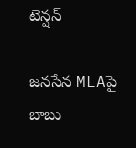టెన్షన్

జనసేన MLAపై బాబు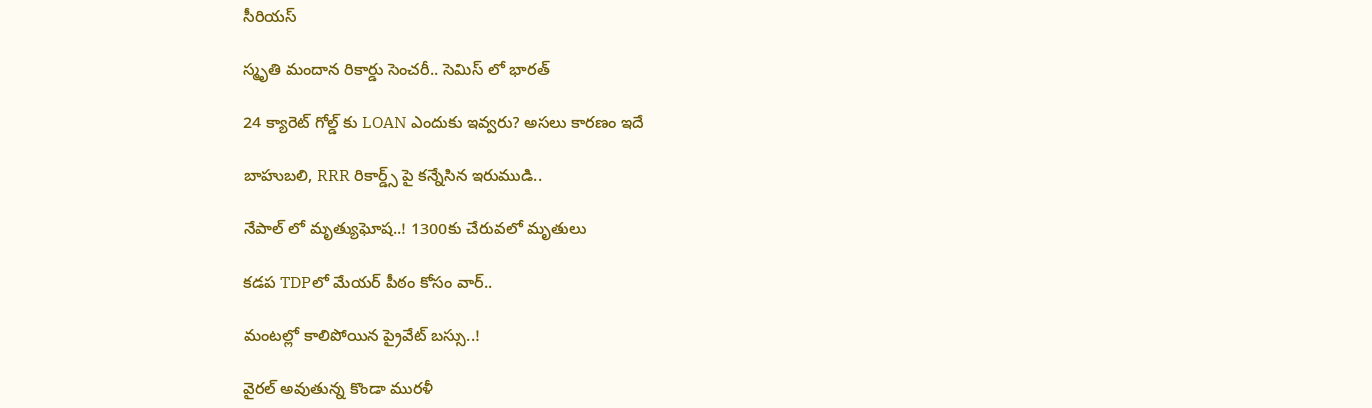సీరియస్

స్మృతి మందాన రికార్డు సెంచరీ.. సెమిస్ లో భారత్

24 క్యారెట్ గోల్డ్ కు LOAN ఎందుకు ఇవ్వరు? అసలు కారణం ఇదే

బాహుబలి, RRR రికార్డ్స్ పై కన్నేసిన ఇరుముడి..

నేపాల్ లో మృత్యుఘోష..! 1300కు చేరువలో మృతులు

కడప TDPలో మేయర్ పీఠం కోసం వార్..

మంటల్లో కాలిపోయిన ప్రైవేట్ బస్సు..!

వైరల్ అవుతున్న కొండా మురళీ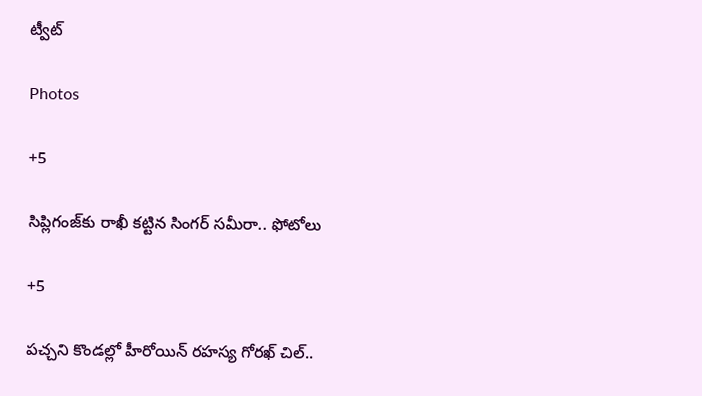ట్వీట్

Photos

+5

సిప్లిగంజ్‌కు రాఖీ కట్టిన సింగర్ సమీరా.. ఫోటోలు

+5

పచ్చని కొండల్లో హీరోయిన్ రహస్య గోరఖ్ చిల్..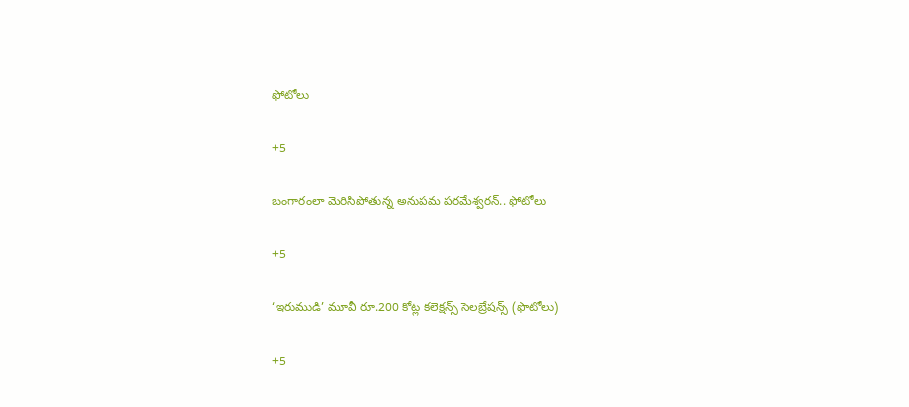ఫోటోలు

+5

బంగారంలా మెరిసిపోతున్న అనుపమ పరమేశ్వరన్.. ఫోటోలు

+5

‘ఇరుముడి’ మూవీ రూ.200 కోట్ల కలెక్షన్స్ సెలబ్రేషన్స్ (ఫొటోలు)

+5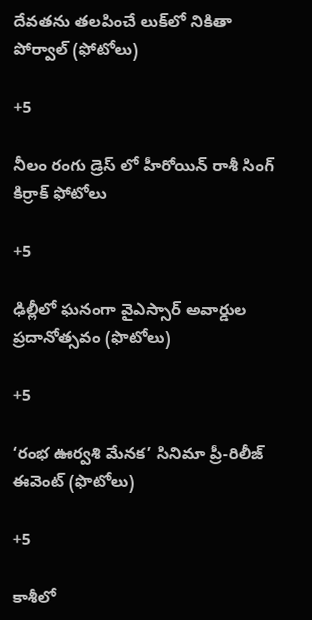దేవతను తలపించే లుక్‌లో నికితా పోర్వాల్‌ (ఫోటోలు)

+5

నీలం రంగు డ్రెస్ లో హీరోయిన్ రాశీ సింగ్ కిర్రాక్ ఫోటోలు

+5

ఢిల్లీలో ఘనంగా వైఎస్సార్‌ అవార్డుల ప్రదానోత్సవం (ఫొటోలు)

+5

‘రంభ ఊర్వశి మేనక’ సినిమా ప్రీ-రిలీజ్ ఈవెంట్‌ (ఫొటోలు)

+5

కాశీలో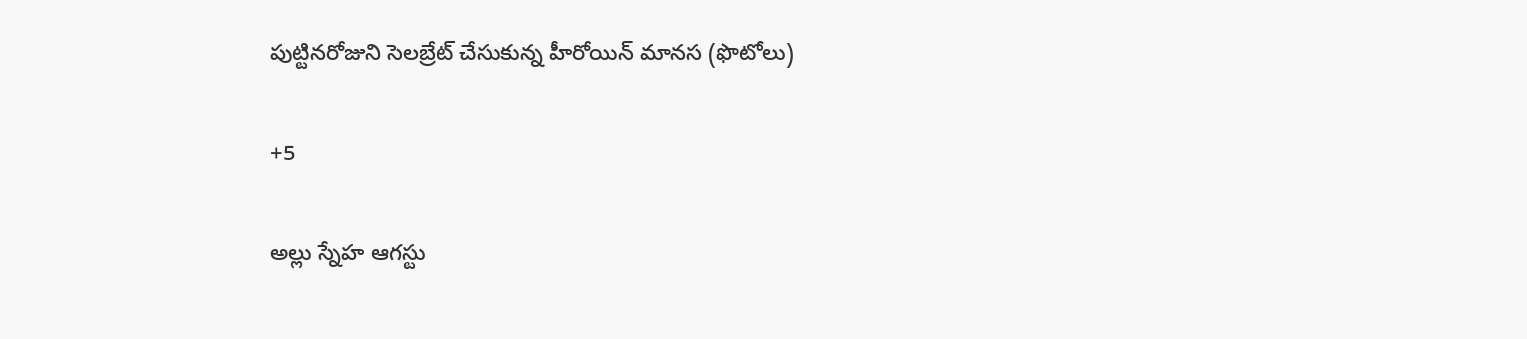పుట్టినరోజుని సెలబ్రేట్ చేసుకున్న హీరోయిన్ మానస (ఫొటోలు)

+5

అల్లు స్నేహ ఆగస్టు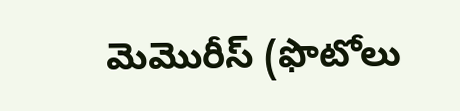మెమొరీస్ (ఫొటోలు